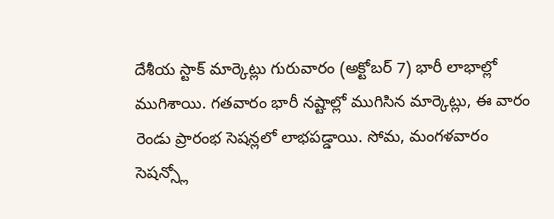దేశీయ స్టాక్ మార్కెట్లు గురువారం (అక్టోబర్ 7) భారీ లాభాల్లో ముగిశాయి. గతవారం భారీ నష్టాల్లో ముగిసిన మార్కెట్లు, ఈ వారం రెండు ప్రారంభ సెషన్లలో లాభపడ్డాయి. సోమ, మంగళవారం సెషన్స్లో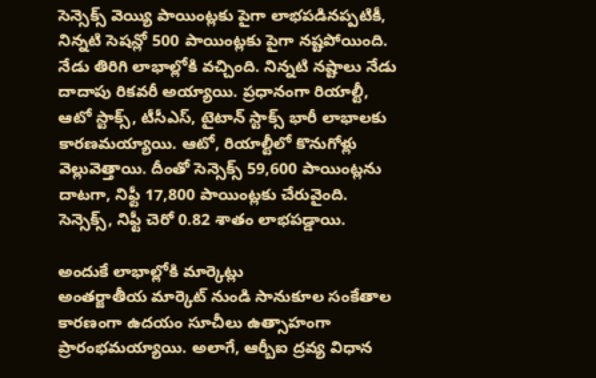సెన్సెక్స్ వెయ్యి పాయింట్లకు పైగా లాభపడినప్పటికీ, నిన్నటి సెషన్లో 500 పాయింట్లకు పైగా నష్టపోయింది. నేడు తిరిగి లాభాల్లోకి వచ్చింది. నిన్నటి నష్టాలు నేడు దాదాపు రికవరీ అయ్యాయి. ప్రధానంగా రియాల్టీ, ఆటో స్టాక్స్, టీసీఎస్, టైటాన్ స్టాక్స్ భారీ లాభాలకు కారణమయ్యాయి. ఆటో, రియాల్టీలో కొనుగోళ్లు వెల్లువెత్తాయి. దీంతో సెన్సెక్స్ 59,600 పాయింట్లను దాటగా, నిఫ్టీ 17,800 పాయింట్లకు చేరువైంది. సెన్సెక్స్, నిఫ్టీ చెరో 0.82 శాతం లాభపడ్డాయి.

అందుకే లాభాల్లోకి మార్కెట్లు
అంతర్జాతీయ మార్కెట్ నుండి సానుకూల సంకేతాల కారణంగా ఉదయం సూచీలు ఉత్సాహంగా ప్రారంభమయ్యాయి. అలాగే, ఆర్బీఐ ద్రవ్య విధాన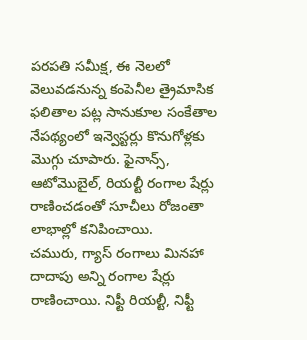పరపతి సమీక్ష, ఈ నెలలో వెలువడనున్న కంపెనీల త్రైమాసిక ఫలితాల పట్ల సానుకూల సంకేతాల నేపథ్యంలో ఇన్వెస్టర్లు కొనుగోళ్లకు మొగ్గు చూపారు. ఫైనాన్స్, ఆటోమొబైల్, రియల్టీ రంగాల షేర్లు రాణించడంతో సూచీలు రోజంతా లాభాల్లో కనిపించాయి.
చమురు, గ్యాస్ రంగాలు మినహా దాదాపు అన్ని రంగాల షేర్లు రాణించాయి. నిఫ్టీ రియల్టీ, నిఫ్టీ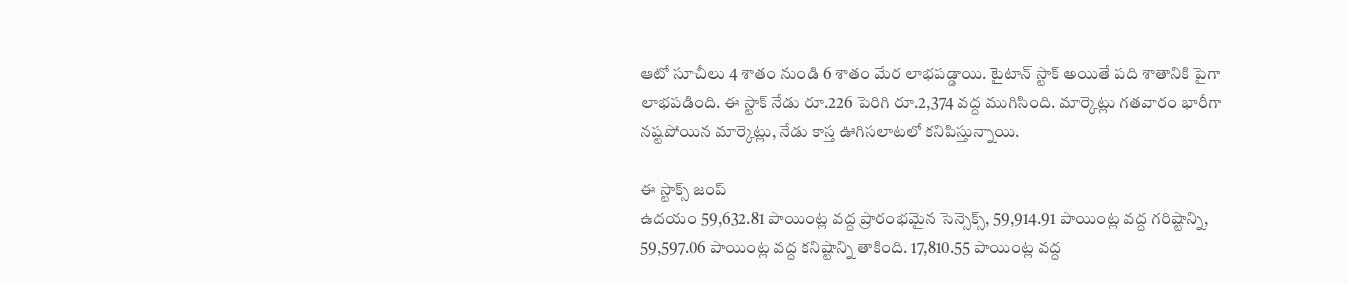ఆటో సూచీలు 4 శాతం నుండి 6 శాతం మేర లాభపడ్డాయి. టైటాన్ స్టాక్ అయితే పది శాతానికి పైగా లాభపడింది. ఈ స్టాక్ నేడు రూ.226 పెరిగి రూ.2,374 వద్ద ముగిసింది. మార్కెట్లు గతవారం భారీగా నష్టపోయిన మార్కెట్లు, నేడు కాస్త ఊగిసలాటలో కనిపిస్తున్నాయి.

ఈ స్టాక్స్ జంప్
ఉదయం 59,632.81 పాయింట్ల వద్ద ప్రారంభమైన సెన్సెక్స్, 59,914.91 పాయింట్ల వద్ద గరిష్టాన్ని, 59,597.06 పాయింట్ల వద్ద కనిష్టాన్ని తాకింది. 17,810.55 పాయింట్ల వద్ద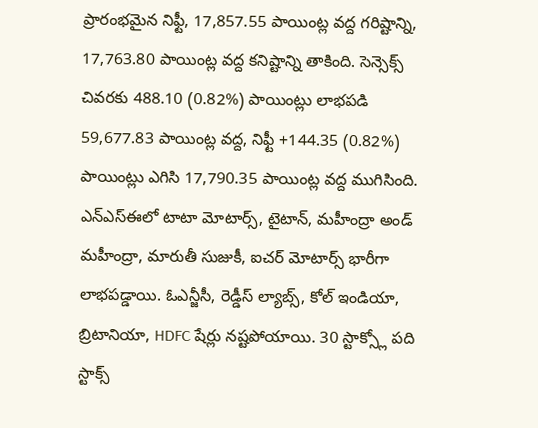ప్రారంభమైన నిఫ్టీ, 17,857.55 పాయింట్ల వద్ద గరిష్టాన్ని, 17,763.80 పాయింట్ల వద్ద కనిష్టాన్ని తాకింది. సెన్సెక్స్ చివరకు 488.10 (0.82%) పాయింట్లు లాభపడి 59,677.83 పాయింట్ల వద్ద, నిఫ్టీ +144.35 (0.82%) పాయింట్లు ఎగిసి 17,790.35 పాయింట్ల వద్ద ముగిసింది.
ఎన్ఎస్ఈలో టాటా మోటార్స్, టైటాన్, మహీంద్రా అండ్ మహీంద్రా, మారుతీ సుజుకీ, ఐచర్ మోటార్స్ భారీగా లాభపడ్డాయి. ఓఎన్జీసీ, రెడ్డీస్ ల్యాబ్స్, కోల్ ఇండియా, బ్రిటానియా, HDFC షేర్లు నష్టపోయాయి. 30 స్టాక్స్లో పది స్టాక్స్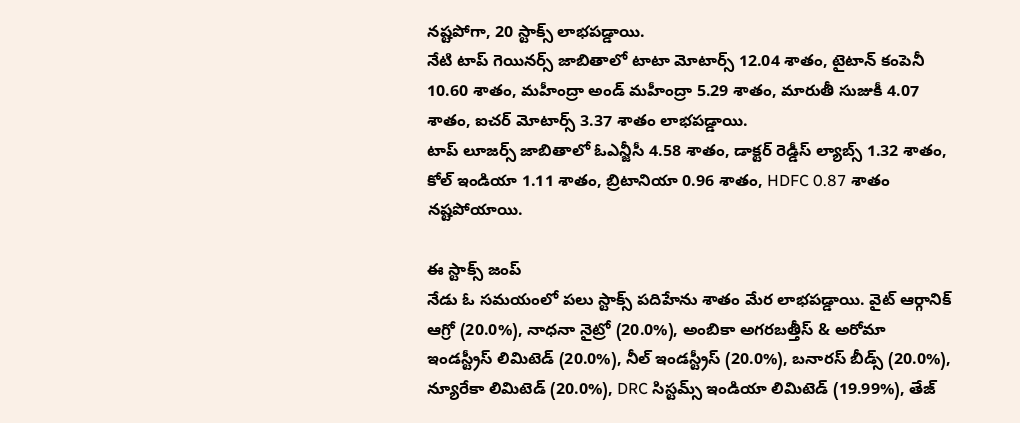నష్టపోగా, 20 స్టాక్స్ లాభపడ్డాయి.
నేటి టాప్ గెయినర్స్ జాబితాలో టాటా మోటార్స్ 12.04 శాతం, టైటాన్ కంపెనీ 10.60 శాతం, మహీంద్రా అండ్ మహీంద్రా 5.29 శాతం, మారుతీ సుజుకీ 4.07 శాతం, ఐచర్ మోటార్స్ 3.37 శాతం లాభపడ్డాయి.
టాప్ లూజర్స్ జాబితాలో ఓఎన్జీసీ 4.58 శాతం, డాక్టర్ రెడ్డీస్ ల్యాబ్స్ 1.32 శాతం, కోల్ ఇండియా 1.11 శాతం, బ్రిటానియా 0.96 శాతం, HDFC 0.87 శాతం నష్టపోయాయి.

ఈ స్టాక్స్ జంప్
నేడు ఓ సమయంలో పలు స్టాక్స్ పదిహేను శాతం మేర లాభపడ్డాయి. వైట్ ఆర్గానిక్ ఆగ్రో (20.0%), నాధనా నైట్రో (20.0%), అంబికా అగరబత్తీస్ & అరోమా ఇండస్ట్రీస్ లిమిటెడ్ (20.0%), నీల్ ఇండస్ట్రీస్ (20.0%), బనారస్ బీడ్స్ (20.0%), న్యూరేకా లిమిటెడ్ (20.0%), DRC సిస్టమ్స్ ఇండియా లిమిటెడ్ (19.99%), తేజ్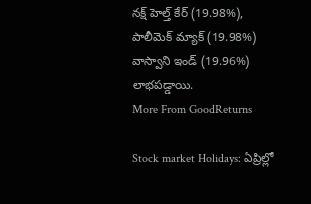నక్ష్ హెల్త్ కేర్ (19.98%), పాలీమెక్ మ్యాక్ (19.98%) వాస్వాని ఇండ్ (19.96%) లాభపడ్డాయి.
More From GoodReturns

Stock market Holidays: ఏప్రిల్లో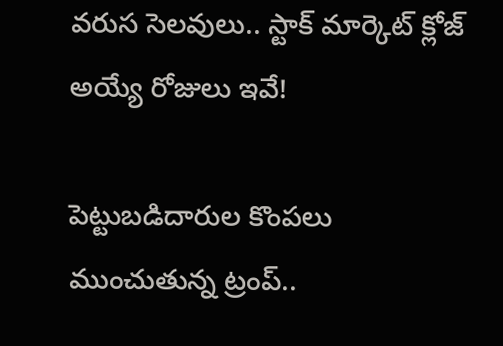వరుస సెలవులు.. స్టాక్ మార్కెట్ క్లోజ్ అయ్యే రోజులు ఇవే!

పెట్టుబడిదారుల కొంపలు ముంచుతున్న ట్రంప్..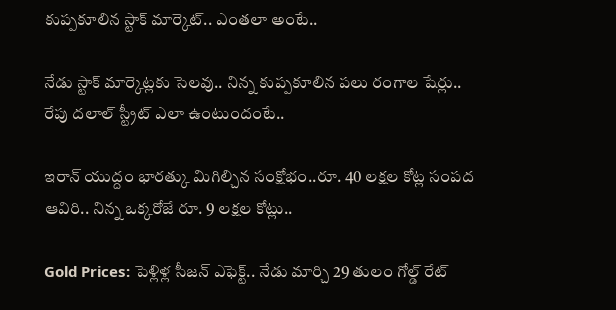కుప్పకూలిన స్టాక్ మార్కెట్.. ఎంతలా అంటే..

నేడు స్టాక్ మార్కెట్లకు సెలవు.. నిన్న కుప్పకూలిన పలు రంగాల షేర్లు.. రేపు దలాల్ స్ట్రీట్ ఎలా ఉంటుందంటే..

ఇరాన్ యుద్దం భారత్కు మిగిల్చిన సంక్షోభం..రూ. 40 లక్షల కోట్ల సంపద ఆవిరి.. నిన్న ఒక్కరోజే రూ. 9 లక్షల కోట్లు..

Gold Prices: పెళ్లిళ్ల సీజన్ ఎఫెక్ట్.. నేడు మార్చి 29 తులం గోల్డ్ రేట్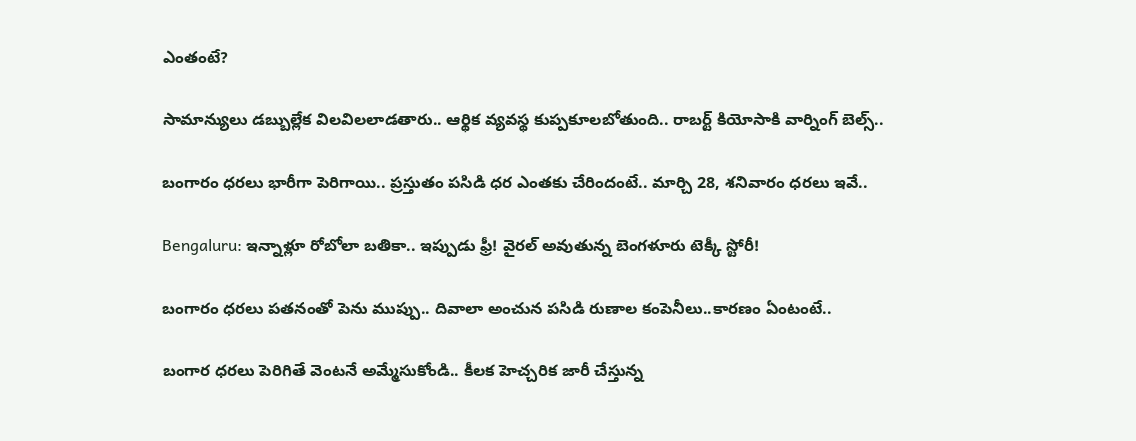ఎంతంటే?

సామాన్యులు డబ్బుల్లేక విలవిలలాడతారు.. ఆర్థిక వ్యవస్థ కుప్పకూలబోతుంది.. రాబర్ట్ కియోసాకి వార్నింగ్ బెల్స్..

బంగారం ధరలు భారీగా పెరిగాయి.. ప్రస్తుతం పసిడి ధర ఎంతకు చేరిందంటే.. మార్చి 28, శనివారం ధరలు ఇవే..

Bengaluru: ఇన్నాళ్లూ రోబోలా బతికా.. ఇప్పుడు ఫ్రీ! వైరల్ అవుతున్న బెంగళూరు టెక్కీ స్టోరీ!

బంగారం ధరలు పతనంతో పెను ముప్పు.. దివాలా అంచున పసిడి రుణాల కంపెనీలు..కారణం ఏంటంటే..

బంగార ధరలు పెరిగితే వెంటనే అమ్మేసుకోండి.. కీలక హెచ్చరిక జారీ చేస్తున్న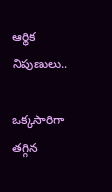ఆర్థిక నిపుణులు..

ఒక్కసారిగా తగ్గిన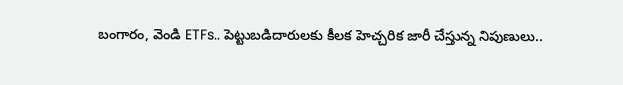బంగారం, వెండి ETFs.. పెట్టుబడిదారులకు కీలక హెచ్చరిక జారీ చేస్తున్న నిపుణులు..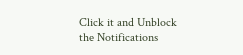Click it and Unblock the Notifications